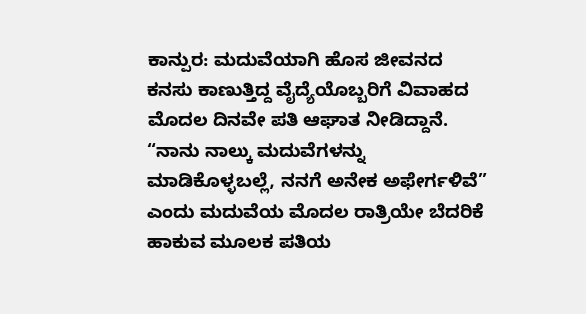ಕಾನ್ಪುರ: ಮದುವೆಯಾಗಿ ಹೊಸ ಜೀವನದ ಕನಸು ಕಾಣುತ್ತಿದ್ದ ವೈದ್ಯೆಯೊಬ್ಬರಿಗೆ ವಿವಾಹದ ಮೊದಲ ದಿನವೇ ಪತಿ ಆಘಾತ ನೀಡಿದ್ದಾನೆ. “ನಾನು ನಾಲ್ಕು ಮದುವೆಗಳನ್ನು ಮಾಡಿಕೊಳ್ಳಬಲ್ಲೆ, ನನಗೆ ಅನೇಕ ಅಫೇರ್ಗಳಿವೆ” ಎಂದು ಮದುವೆಯ ಮೊದಲ ರಾತ್ರಿಯೇ ಬೆದರಿಕೆ ಹಾಕುವ ಮೂಲಕ ಪತಿಯ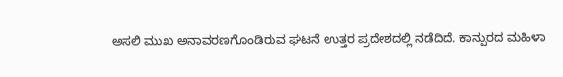ಅಸಲಿ ಮುಖ ಅನಾವರಣಗೊಂಡಿರುವ ಘಟನೆ ಉತ್ತರ ಪ್ರದೇಶದಲ್ಲಿ ನಡೆದಿದೆ. ಕಾನ್ಪುರದ ಮಹಿಳಾ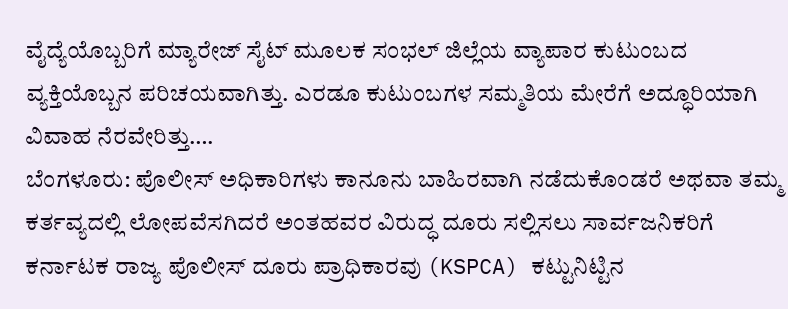ವೈದ್ಯೆಯೊಬ್ಬರಿಗೆ ಮ್ಯಾರೇಜ್ ಸೈಟ್ ಮೂಲಕ ಸಂಭಲ್ ಜಿಲ್ಲೆಯ ವ್ಯಾಪಾರ ಕುಟುಂಬದ ವ್ಯಕ್ತಿಯೊಬ್ಬನ ಪರಿಚಯವಾಗಿತ್ತು. ಎರಡೂ ಕುಟುಂಬಗಳ ಸಮ್ಮತಿಯ ಮೇರೆಗೆ ಅದ್ಧೂರಿಯಾಗಿ ವಿವಾಹ ನೆರವೇರಿತ್ತು….
ಬೆಂಗಳೂರು: ಪೊಲೀಸ್ ಅಧಿಕಾರಿಗಳು ಕಾನೂನು ಬಾಹಿರವಾಗಿ ನಡೆದುಕೊಂಡರೆ ಅಥವಾ ತಮ್ಮ ಕರ್ತವ್ಯದಲ್ಲಿ ಲೋಪವೆಸಗಿದರೆ ಅಂತಹವರ ವಿರುದ್ಧ ದೂರು ಸಲ್ಲಿಸಲು ಸಾರ್ವಜನಿಕರಿಗೆ ಕರ್ನಾಟಕ ರಾಜ್ಯ ಪೊಲೀಸ್ ದೂರು ಪ್ರಾಧಿಕಾರವು (KSPCA) ಕಟ್ಟುನಿಟ್ಟಿನ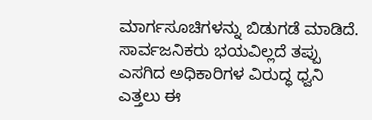ಮಾರ್ಗಸೂಚಿಗಳನ್ನು ಬಿಡುಗಡೆ ಮಾಡಿದೆ. ಸಾರ್ವಜನಿಕರು ಭಯವಿಲ್ಲದೆ ತಪ್ಪು ಎಸಗಿದ ಅಧಿಕಾರಿಗಳ ವಿರುದ್ಧ ಧ್ವನಿ ಎತ್ತಲು ಈ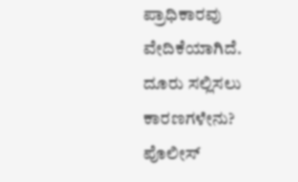ಪ್ರಾಧಿಕಾರವು ವೇದಿಕೆಯಾಗಿದೆ. ದೂರು ಸಲ್ಲಿಸಲು ಕಾರಣಗಳೇನು? ಪೊಲೀಸ್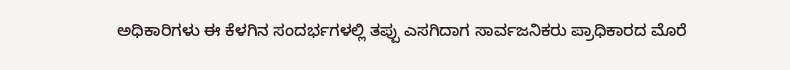ಅಧಿಕಾರಿಗಳು ಈ ಕೆಳಗಿನ ಸಂದರ್ಭಗಳಲ್ಲಿ ತಪ್ಪು ಎಸಗಿದಾಗ ಸಾರ್ವಜನಿಕರು ಪ್ರಾಧಿಕಾರದ ಮೊರೆ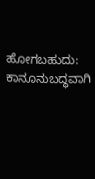ಹೋಗಬಹುದು: ಕಾನೂನುಬದ್ಧವಾಗಿ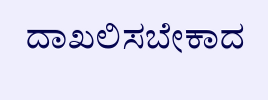ದಾಖಲಿಸಬೇಕಾದ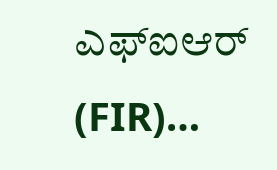ಎಫ್ಐಆರ್ (FIR)…